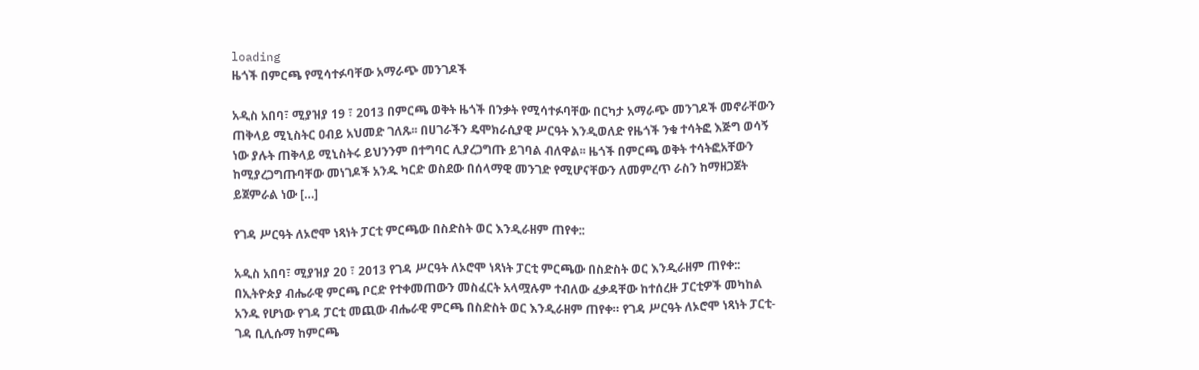loading
ዜጎች በምርጫ የሚሳተፉባቸው አማራጭ መንገዶች

አዲስ አበባ፣ ሚያዝያ 19 ፣ 2013 በምርጫ ወቅት ዜጎች በንቃት የሚሳተፉባቸው በርካታ አማራጭ መንገዶች መኖራቸውን ጠቅላይ ሚኒስትር ዐብይ አህመድ ገለጹ፡፡ በሀገራችን ዴሞክራሲያዊ ሥርዓት እንዲወለድ የዜጎች ንቁ ተሳትፎ እጅግ ወሳኝ ነው ያሉት ጠቅላይ ሚኒስትሩ ይህንንም በተግባር ሊያረጋግጡ ይገባል ብለዋል፡፡ ዜጎች በምርጫ ወቅት ተሳትፎአቸውን ከሚያረጋግጡባቸው መነገዶች አንዱ ካርድ ወስደው በሰላማዊ መንገድ የሚሆናቸውን ለመምረጥ ራስን ከማዘጋጀት ይጀምራል ነው […]

የገዳ ሥርዓት ለኦሮሞ ነጻነት ፓርቲ ምርጫው በስድስት ወር እንዲራዘም ጠየቀ::

አዲስ አበባ፣ ሚያዝያ 20 ፣ 2013 የገዳ ሥርዓት ለኦሮሞ ነጻነት ፓርቲ ምርጫው በስድስት ወር እንዲራዘም ጠየቀ:: በኢትዮጵያ ብሔራዊ ምርጫ ቦርድ የተቀመጠውን መስፈርት አላሟሉም ተብለው ፈቃዳቸው ከተሰረዙ ፓርቲዎች መካከል አንዱ የሆነው የገዳ ፓርቲ መጪው ብሔራዊ ምርጫ በስድስት ወር እንዲራዘም ጠየቀ። የገዳ ሥርዓት ለኦሮሞ ነጻነት ፓርቲ-ገዳ ቢሊሱማ ከምርጫ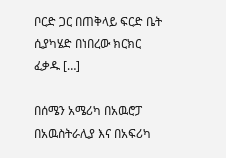ቦርድ ጋር በጠቅላይ ፍርድ ቤት ሲያካሄድ በነበረው ክርክር ፈቃዱ […]

በሰሜን አሜሪካ በአዉሮፓ በአዉስትራሊያ እና በአፍሪካ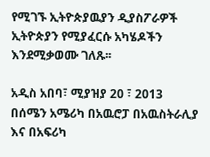የሚገኙ ኢትዮጵያዉያን ዲያስፖራዎች ኢትዮጵያን የሚያፈርሱ አካሄዶችን እንደሚቃወሙ ገለጹ፡፡

አዲስ አበባ፣ ሚያዝያ 20 ፣ 2013 በሰሜን አሜሪካ በአዉሮፓ በአዉስትራሊያ እና በአፍሪካ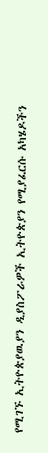የሚገኙ ኢትዮጵያዉያን ዲያስፖራዎች ኢትዮጵያን የሚያፈርሱ አካሄዶችን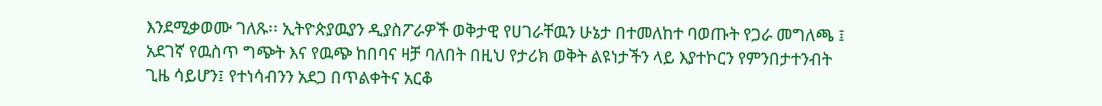እንደሚቃወሙ ገለጹ፡፡ ኢትዮጵያዉያን ዲያስፖራዎች ወቅታዊ የሀገራቸዉን ሁኔታ በተመለከተ ባወጡት የጋራ መግለጫ ፤ አደገኛ የዉስጥ ግጭት እና የዉጭ ከበባና ዛቻ ባለበት በዚህ የታሪክ ወቅት ልዩነታችን ላይ እያተኮርን የምንበታተንብት ጊዜ ሳይሆን፤ የተነሳብንን አደጋ በጥልቀትና አርቆ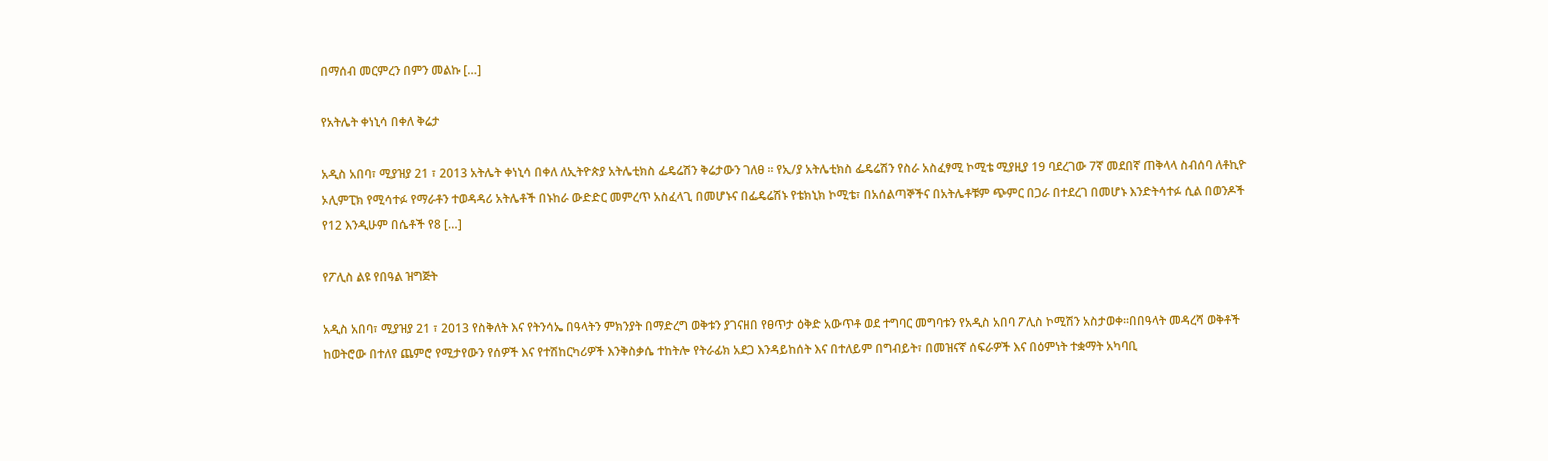በማሰብ መርምረን በምን መልኩ […]

የአትሌት ቀነኒሳ በቀለ ቅሬታ

አዲስ አበባ፣ ሚያዝያ 21 ፣ 2013 አትሌት ቀነኒሳ በቀለ ለኢትዮጵያ አትሌቲክስ ፌዴሬሽን ቅሬታውን ገለፀ ፡፡ የኢ/ያ አትሌቲክስ ፌዴሬሽን የስራ አስፈፃሚ ኮሚቴ ሚያዚያ 19 ባደረገው 7ኛ መደበኛ ጠቅላላ ስብሰባ ለቶኪዮ ኦሊምፒክ የሚሳተፉ የማራቶን ተወዳዳሪ አትሌቶች በኑከራ ውድድር መምረጥ አስፈላጊ በመሆኑና በፌዴሬሽኑ የቴክኒክ ኮሚቴ፣ በአሰልጣኞችና በአትሌቶቹም ጭምር በጋራ በተደረገ በመሆኑ እንድትሳተፉ ሲል በወንዶች የ12 እንዲሁም በሴቶች የ8 […]

የፖሊስ ልዩ የበዓል ዝግጅት

አዲስ አበባ፣ ሚያዝያ 21 ፣ 2013 የስቅለት እና የትንሳኤ በዓላትን ምክንያት በማድረግ ወቅቱን ያገናዘበ የፀጥታ ዕቅድ አውጥቶ ወደ ተግባር መግባቱን የአዲስ አበባ ፖሊስ ኮሚሽን አስታወቀ፡፡በበዓላት መዳረሻ ወቅቶች ከወትሮው በተለየ ጨምሮ የሚታየውን የሰዎች እና የተሽከርካሪዎች እንቅስቃሴ ተከትሎ የትራፊክ አደጋ እንዳይከሰት እና በተለይም በግብይት፣ በመዝናኛ ሰፍራዎች እና በዕምነት ተቋማት አካባቢ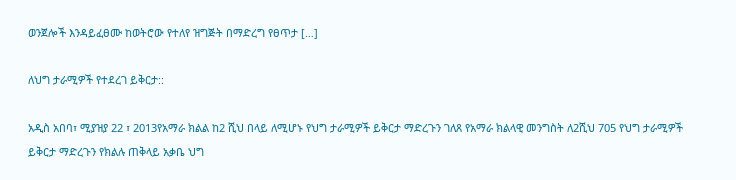ወንጀሎች እንዳይፈፀሙ ከወትሮው የተለየ ዝግጅት በማድረግ የፀጥታ […]

ለህግ ታራሚዎች የተደረገ ይቅርታ::

አዲስ አበባ፣ ሚያዝያ 22 ፣ 2013የአማራ ክልል ከ2 ሺህ በላይ ለሚሆኑ የህግ ታራሚዎች ይቅርታ ማድረጉን ገለጸ የአማራ ክልላዊ መንግስት ለ2ሺህ 705 የህግ ታራሚዎች ይቅርታ ማድረጉን የክልሉ ጠቅላይ አቃቤ ህግ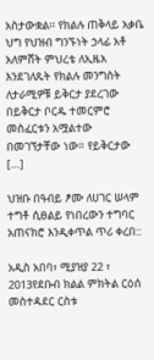አስታውቋል፡፡ የክልሉ ጠቅላይ አቃቤ ህግ የህዝብ ግንኙነት ኃላፊ አቶ አለምሸት ምህረቴ ለኢዜአ እንደገለጹት የክልሉ መንግስት ለታራሚዎቹ ይቅርታ ያደረገው በይቅርታ ቦርዱ ተመርምሮ መስፈርቱን አሟልተው በመገኘታቸው ነው። የይቅርታው […]

ህዝቡ በዓብይ ፆሙ ለሀገር ሠላም ተግቶ ሲፀልይ የነበረውን ተግባር አጠናክሮ እንዲቀጥል ጥሪ ቀረበ::

አዲስ አበባ፣ ሚያዝያ 22 ፣ 2013የደቡብ ክልል ምክትል ርዕሰ መስተዳደር ርስቱ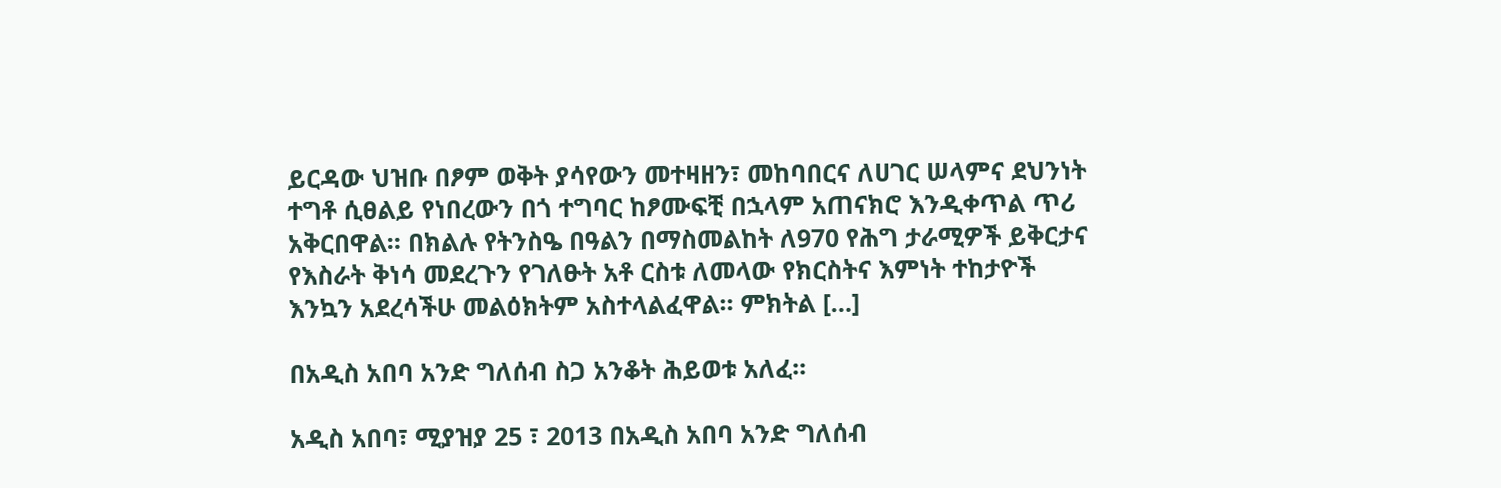ይርዳው ህዝቡ በፆም ወቅት ያሳየውን መተዛዘን፣ መከባበርና ለሀገር ሠላምና ደህንነት ተግቶ ሲፀልይ የነበረውን በጎ ተግባር ከፆሙፍቺ በኋላም አጠናክሮ እንዲቀጥል ጥሪ አቅርበዋል። በክልሉ የትንስዔ በዓልን በማስመልከት ለ970 የሕግ ታራሚዎች ይቅርታና የእስራት ቅነሳ መደረጉን የገለፁት አቶ ርስቱ ለመላው የክርስትና እምነት ተከታዮች እንኳን አደረሳችሁ መልዕክትም አስተላልፈዋል። ምክትል […]

በአዲስ አበባ አንድ ግለሰብ ስጋ አንቆት ሕይወቱ አለፈ፡፡

አዲስ አበባ፣ ሚያዝያ 25 ፣ 2013 በአዲስ አበባ አንድ ግለሰብ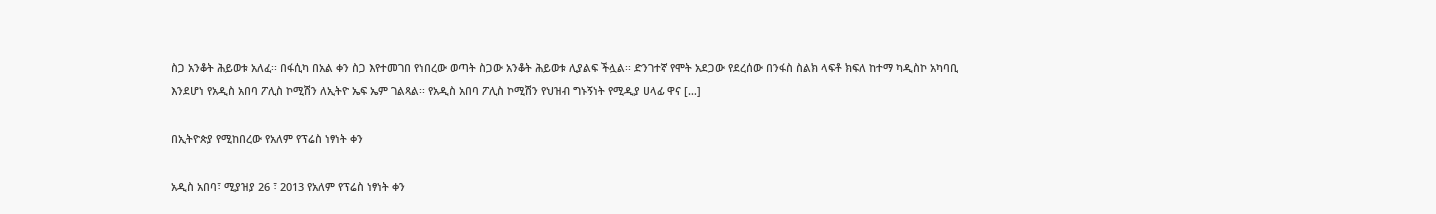ስጋ አንቆት ሕይወቱ አለፈ፡፡ በፋሲካ በአል ቀን ስጋ እየተመገበ የነበረው ወጣት ስጋው አንቆት ሕይወቱ ሊያልፍ ችሏል፡፡ ድንገተኛ የሞት አደጋው የደረሰው በንፋስ ስልክ ላፍቶ ክፍለ ከተማ ካዲስኮ አካባቢ እንደሆነ የአዲስ አበባ ፖሊስ ኮሚሽን ለኢትዮ ኤፍ ኤም ገልጻል፡፡ የአዲስ አበባ ፖሊስ ኮሚሽን የህዝብ ግኑኝነት የሚዲያ ሀላፊ ዋና […]

በኢትዮጵያ የሚከበረው የአለም የፕሬስ ነፃነት ቀን

አዲስ አበባ፣ ሚያዝያ 26 ፣ 2013 የአለም የፕሬስ ነፃነት ቀን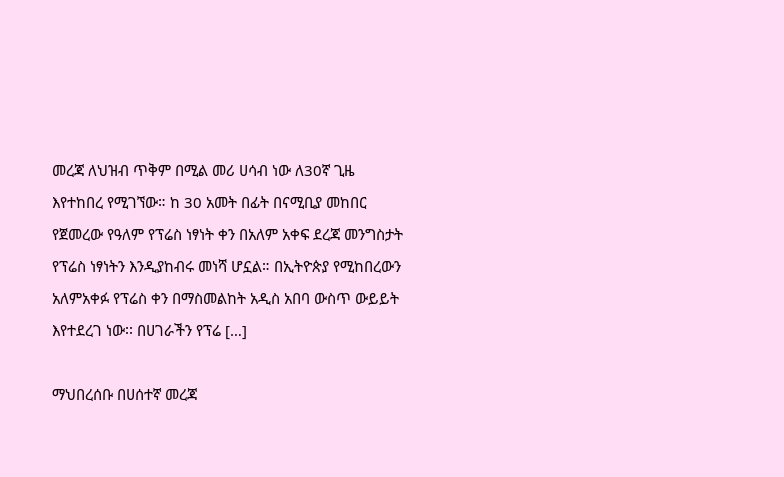መረጃ ለህዝብ ጥቅም በሚል መሪ ሀሳብ ነው ለ30ኛ ጊዜ እየተከበረ የሚገኘው። ከ 30 አመት በፊት በናሚቢያ መከበር የጀመረው የዓለም የፕሬስ ነፃነት ቀን በአለም አቀፍ ደረጃ መንግስታት የፕሬስ ነፃነትን እንዲያከብሩ መነሻ ሆኗል። በኢትዮጵያ የሚከበረውን አለምአቀፉ የፕሬስ ቀን በማስመልከት አዲስ አበባ ውስጥ ውይይት እየተደረገ ነው፡፡ በሀገራችን የፕሬ […]

ማህበረሰቡ በሀሰተኛ መረጃ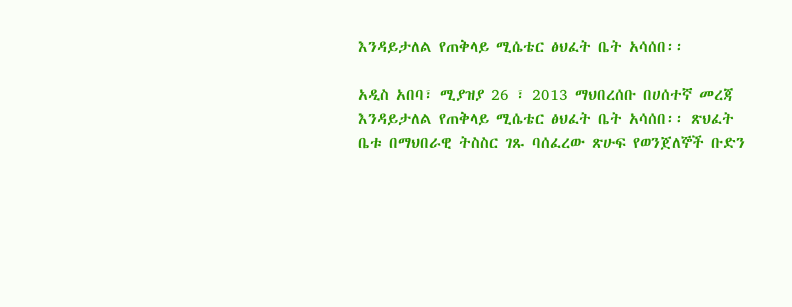እንዳይታለል የጠቅላይ ሚሴቴር ፅህፈት ቤት አሳሰበ፡፡

አዲስ አበባ፣ ሚያዝያ 26 ፣ 2013 ማህበረሰቡ በሀሰተኛ መረጃ እንዳይታለል የጠቅላይ ሚሴቴር ፅህፈት ቤት አሳሰበ፡፡ ጽህፈት ቤቱ በማህበራዊ ትስስር ገጹ ባሰፈረው ጽሁፍ የወንጀለኞች ቡድን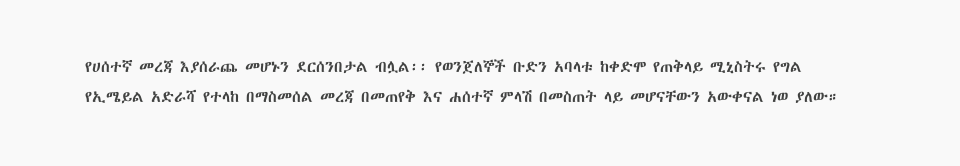የሀሰተኛ መረጃ እያሰራጨ መሆኑን ደርሰንበታል ብሏል፡፡ የወንጀለኞች ቡድን አባላቱ ከቀድሞ የጠቅላይ ሚኒስትሩ የግል የኢሜይል አድራሻ የተላከ በማስመሰል መረጃ በመጠየቅ እና ሐሰተኛ ምላሽ በመስጠት ላይ መሆናቸውን አውቀናል ነወ ያለው።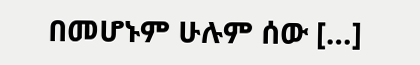በመሆኑም ሁሉም ሰው […]